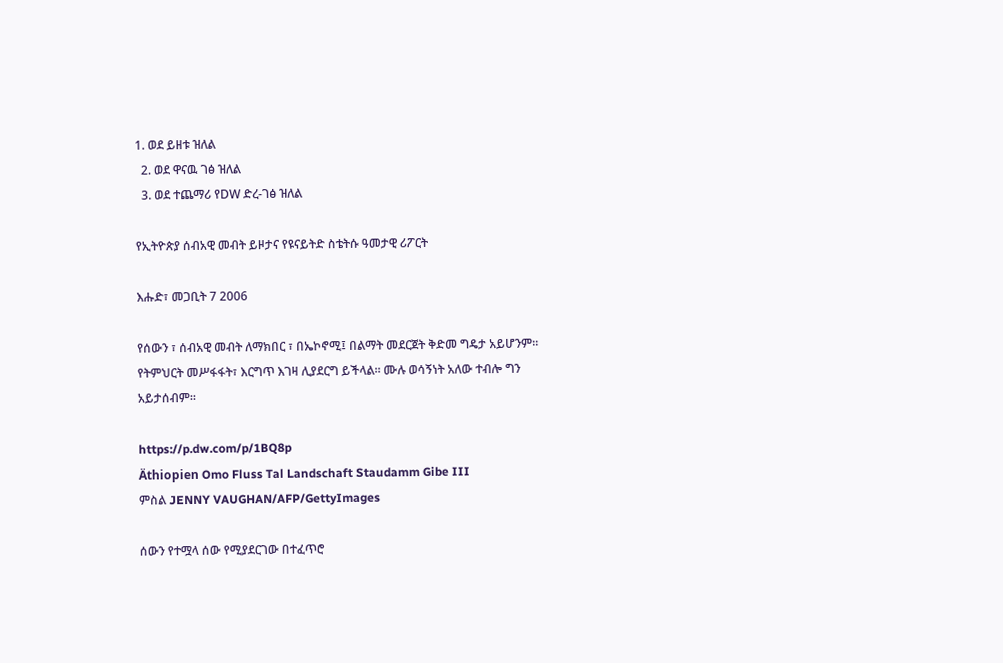1. ወደ ይዘቱ ዝለል
  2. ወደ ዋናዉ ገፅ ዝለል
  3. ወደ ተጨማሪ የDW ድረ-ገፅ ዝለል

የኢትዮጵያ ሰብአዊ መብት ይዞታና የዩናይትድ ስቴትሱ ዓመታዊ ሪፖርት

እሑድ፣ መጋቢት 7 2006

የሰውን ፣ ሰብአዊ መብት ለማክበር ፣ በኤኮኖሚ፤ በልማት መደርጀት ቅድመ ግዴታ አይሆንም። የትምህርት መሥፋፋት፣ እርግጥ እገዛ ሊያደርግ ይችላል። ሙሉ ወሳኝነት አለው ተብሎ ግን አይታሰብም።

https://p.dw.com/p/1BQ8p
Äthiopien Omo Fluss Tal Landschaft Staudamm Gibe III
ምስል JENNY VAUGHAN/AFP/GettyImages

ሰውን የተሟላ ሰው የሚያደርገው በተፈጥሮ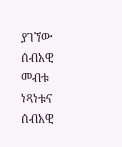ያገኘው ሰብአዊ መብቱ ነጻነቱና ሰብአዊ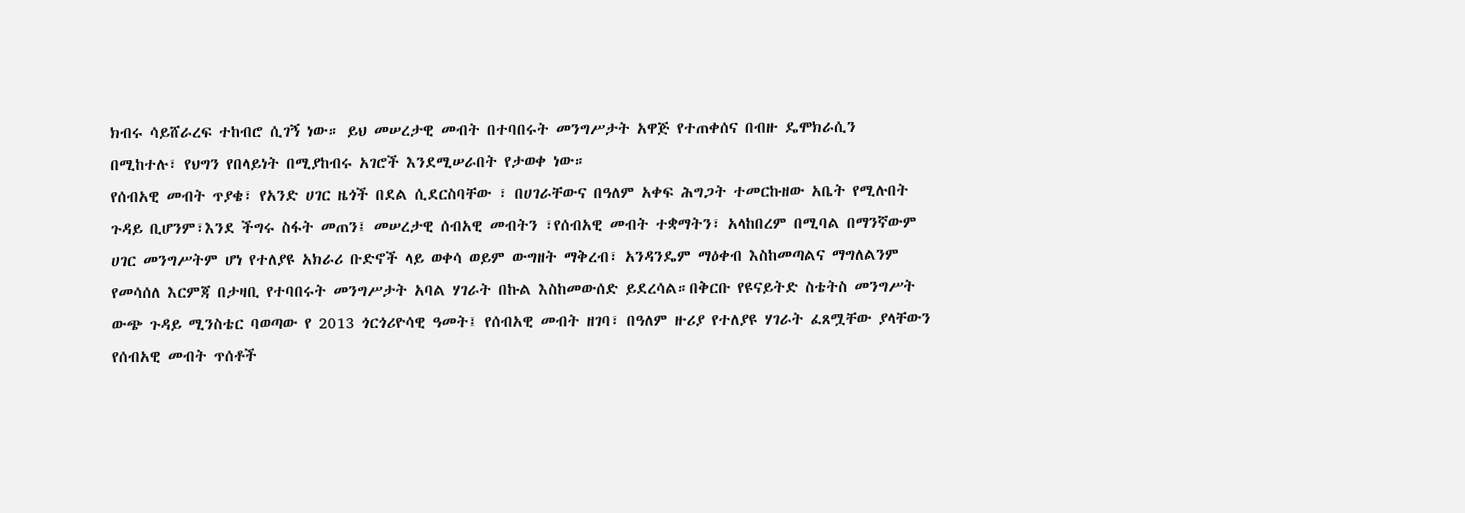ክብሩ ሳይሸራረፍ ተከብሮ ሲገኝ ነው። ይህ መሠረታዊ መብት በተባበሩት መንግሥታት አዋጅ የተጠቀሰና በብዙ ዴሞክራሲን በሚከተሉ፣ የህግን የበላይነት በሚያከብሩ አገሮች እንደሚሠራበት የታወቀ ነው።
የሰብአዊ መብት ጥያቄ፣ የአንድ ሀገር ዜጎች በደል ሲደርስባቸው ፣ በሀገራቸውና በዓለም አቀፍ ሕግጋት ተመርኩዘው አቤት የሚሉበት ጉዳይ ቢሆንም፣እንደ ችግሩ ስፋት መጠን፤ መሠረታዊ ሰብአዊ መብትን ፣የሰብአዊ መብት ተቋማትን፣ አላከበረም በሚባል በማንኛውም ሀገር መንግሥትም ሆነ የተለያዩ አክራሪ ቡድኖች ላይ ወቀሳ ወይም ውግዘት ማቅረብ፣ አንዳንዴም ማዕቀብ እስከመጣልና ማግለልንም የመሳሰለ እርምጃ በታዛቢ የተባበሩት መንግሥታት አባል ሃገራት በኩል እስከመውሰድ ይደረሳል።በቅርቡ የዩናይትድ ስቴትስ መንግሥት ውጭ ጉዳይ ሚንስቴር ባወጣው የ 2013 ጎርጎሪዮሳዊ ዓመት፤ የሰብአዊ መብት ዘገባ፣ በዓለም ዙሪያ የተለያዩ ሃገራት ፈጸሟቸው ያላቸውን የሰብአዊ መብት ጥሰቶች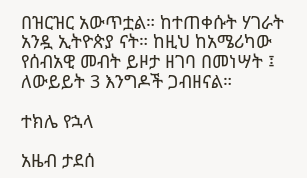በዝርዝር አውጥቷል። ከተጠቀሱት ሃገራት አንዷ ኢትዮጵያ ናት። ከዚህ ከአሜሪካው የሰብአዊ መብት ይዞታ ዘገባ በመነሣት ፤ ለውይይት 3 እንግዶች ጋብዘናል።

ተክሌ የኋላ

አዜብ ታደሰ